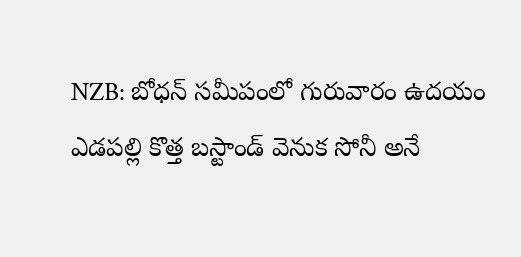NZB: బోధన్ సమీపంలో గురువారం ఉదయం ఎడపల్లి కొత్త బస్టాండ్ వెనుక సోనీ అనే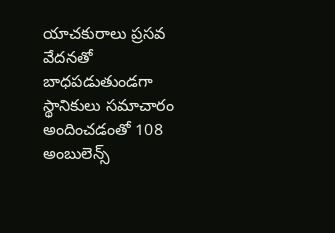యాచకురాలు ప్రసవ వేదనతో బాధపడుతుండగా స్థానికులు సమాచారం అందించడంతో 108 అంబులెన్స్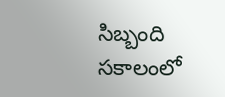సిబ్బంది సకాలంలో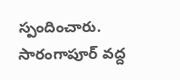స్పందించారు. సారంగాపూర్ వద్ద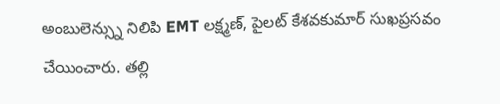అంబులెన్స్ను నిలిపి EMT లక్ష్మణ్, పైలట్ కేశవకుమార్ సుఖప్రసవం చేయించారు. తల్లి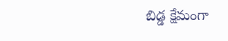బిడ్డ క్షేమంగా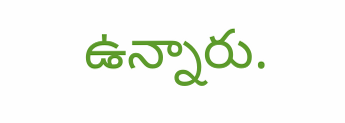ఉన్నారు.